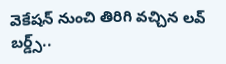వెకేషన్ నుంచి తిరిగి వచ్చిన లవ్ బర్డ్స్..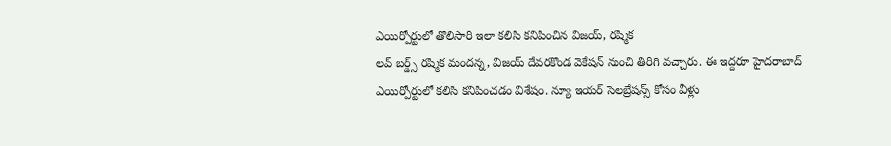ఎయిర్పోర్టులో తొలిసారి ఇలా కలిసి కనిపించిన విజయ్, రష్మిక
లవ్ బర్డ్స్ రష్మిక మందన్న, విజయ్ దేవరకొండ వెకేషన్ నుంచి తిరిగి వచ్చారు. ఈ ఇద్దరూ హైదరాబాద్ ఎయిర్పోర్టులో కలిసి కనిపించడం విశేషం. న్యూ ఇయర్ సెలబ్రేషన్స్ కోసం వీళ్లు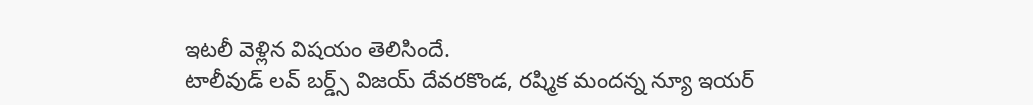ఇటలీ వెళ్లిన విషయం తెలిసిందే.
టాలీవుడ్ లవ్ బర్డ్స్ విజయ్ దేవరకొండ, రష్మిక మందన్న న్యూ ఇయర్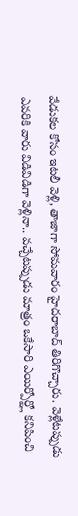వేడుకల కోసం ఇటలీ వెళ్లి, తాజాగా సోమవారం హైదరాబాద్ తిరిగొచ్చారు. వెళ్లేటప్పుడు ఎవరికి వారు విడివిడిగా వెళ్లినా.. వచ్చేటప్పుడు మాత్రం ఒకేసారి ఎయిర్పోర్ట్లో కనిపించి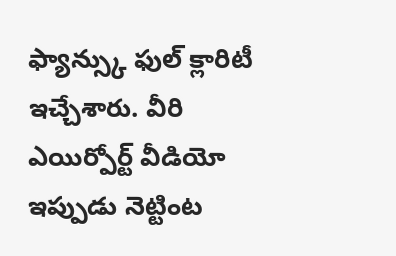ఫ్యాన్స్కు ఫుల్ క్లారిటీ ఇచ్చేశారు. వీరి ఎయిర్పోర్ట్ వీడియో ఇప్పుడు నెట్టింట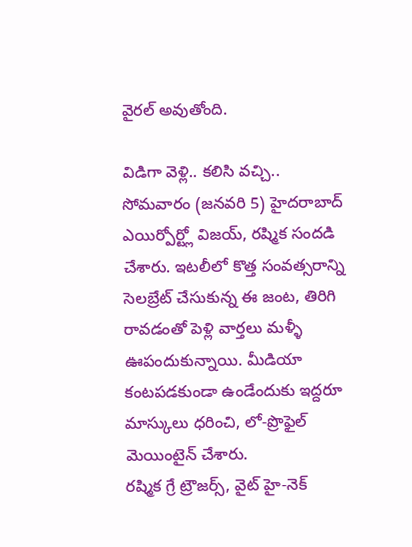వైరల్ అవుతోంది.

విడిగా వెళ్లి.. కలిసి వచ్చి..
సోమవారం (జనవరి 5) హైదరాబాద్ ఎయిర్పోర్ట్లో విజయ్, రష్మిక సందడి చేశారు. ఇటలీలో కొత్త సంవత్సరాన్ని సెలబ్రేట్ చేసుకున్న ఈ జంట, తిరిగి రావడంతో పెళ్లి వార్తలు మళ్ళీ ఊపందుకున్నాయి. మీడియా కంటపడకుండా ఉండేందుకు ఇద్దరూ మాస్కులు ధరించి, లో-ప్రొఫైల్ మెయింటైన్ చేశారు.
రష్మిక గ్రే ట్రౌజర్స్, వైట్ హై-నెక్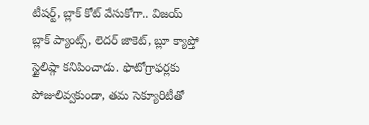టీషర్ట్, బ్లాక్ కోట్ వేసుకోగా.. విజయ్ బ్లాక్ ప్యాంట్స్, లెదర్ జాకెట్, బ్లూ క్యాప్తో స్టైలిష్గా కనిపించాడు. ఫొటోగ్రాఫర్లకు పోజులివ్వకుండా, తమ సెక్యూరిటీతో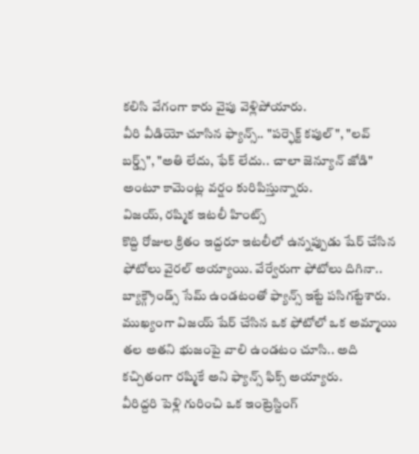కలిసి వేగంగా కారు వైపు వెళ్లిపోయారు.
వీరి వీడియో చూసిన ఫ్యాన్స్.. "పర్ఫెక్ట్ కపుల్", "లవ్ బర్డ్స్", "అతి లేదు, ఫేక్ లేదు.. చాలా జెన్యూన్ జోడి" అంటూ కామెంట్ల వర్షం కురిపిస్తున్నారు.
విజయ్, రష్మిక ఇటలీ హింట్స్
కొద్ది రోజుల క్రితం ఇద్దరూ ఇటలీలో ఉన్నప్పుడు షేర్ చేసిన ఫోటోలు వైరల్ అయ్యాయి. వేర్వేరుగా ఫోటోలు దిగినా.. బ్యాక్గ్రౌండ్స్ సేమ్ ఉండటంతో ఫ్యాన్స్ ఇట్టే పసిగట్టేశారు. ముఖ్యంగా విజయ్ షేర్ చేసిన ఒక ఫోటోలో ఒక అమ్మాయి తల అతని భుజంపై వాలి ఉండటం చూసి.. అది కచ్చితంగా రష్మికే అని ఫ్యాన్స్ ఫిక్స్ అయ్యారు.
వీరిద్దరి పెళ్లి గురించి ఒక ఇంట్రెస్టింగ్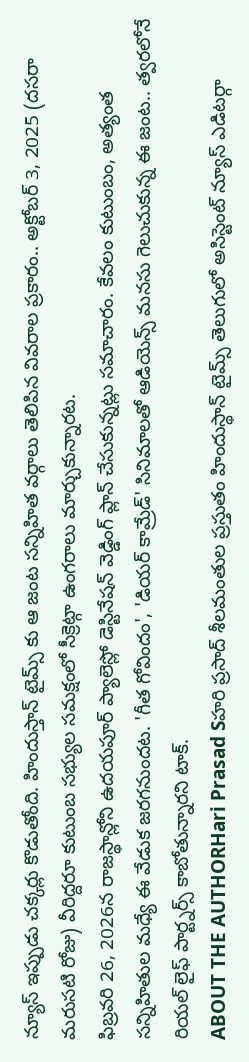న్యూస్ ఇప్పుడు చక్కర్లు కొడుతోంది. హిందుస్తాన్ టైమ్స్ కు ఆ జంట సన్నిహిత వర్గాలు తెలిపిన వివరాల ప్రకారం.. అక్టోబర్ 3, 2025 (దసరా మరుసటి రోజు) వీరిద్దరూ కుటుంబ సభ్యుల సమక్షంలో సీక్రెట్గా ఉంగరాలు మార్చుకున్నారట.
ఫిబ్రవరి 26, 2026న రాజస్థాన్లోని ఉదయపూర్ ప్యాలెస్లో డెస్టినేషన్ వెడ్డింగ్ ప్లాన్ చేసుకున్నట్లు సమాచారం. కేవలం కుటుంబం, అత్యంత సన్నిహితుల మధ్యే ఈ వేడుక జరగనుందట. 'గీత గోవిందం', 'డియర్ కామ్రేడ్' సినిమాలతో ఆడియెన్స్ మనసు గెలుచుకున్న ఈ జంట.. త్వరలోనే రియల్ లైఫ్ పార్ట్నర్స్ కాబోతున్నారని టాక్.
ABOUT THE AUTHORHari Prasad Sహరి ప్రసాద్ శీలమంతుల ప్రస్తుతం హిందుస్థాన్ టైమ్స్ తెలుగులో అసిస్టెంట్ న్యూస్ ఎడిటర్గా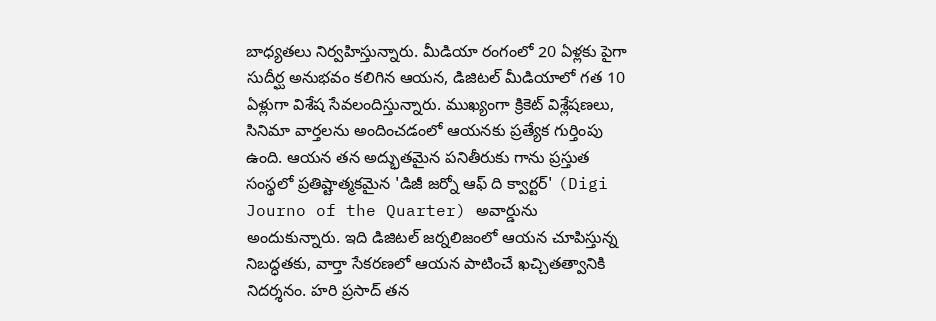బాధ్యతలు నిర్వహిస్తున్నారు. మీడియా రంగంలో 20 ఏళ్లకు పైగా సుదీర్ఘ అనుభవం కలిగిన ఆయన, డిజిటల్ మీడియాలో గత 10 ఏళ్లుగా విశేష సేవలందిస్తున్నారు. ముఖ్యంగా క్రికెట్ విశ్లేషణలు, సినిమా వార్తలను అందించడంలో ఆయనకు ప్రత్యేక గుర్తింపు ఉంది. ఆయన తన అద్భుతమైన పనితీరుకు గాను ప్రస్తుత సంస్థలో ప్రతిష్టాత్మకమైన 'డిజీ జర్నో ఆఫ్ ది క్వార్టర్' (Digi Journo of the Quarter) అవార్డును అందుకున్నారు. ఇది డిజిటల్ జర్నలిజంలో ఆయన చూపిస్తున్న నిబద్ధతకు, వార్తా సేకరణలో ఆయన పాటించే ఖచ్చితత్వానికి నిదర్శనం. హరి ప్రసాద్ తన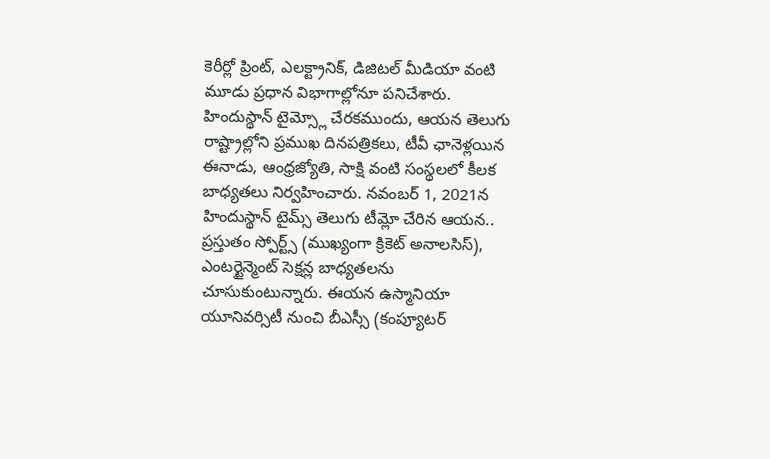కెరీర్లో ప్రింట్, ఎలక్ట్రానిక్, డిజిటల్ మీడియా వంటి మూడు ప్రధాన విభాగాల్లోనూ పనిచేశారు. హిందుస్థాన్ టైమ్స్లో చేరకముందు, ఆయన తెలుగు రాష్ట్రాల్లోని ప్రముఖ దినపత్రికలు, టీవీ ఛానెళ్లయిన ఈనాడు, ఆంధ్రజ్యోతి, సాక్షి వంటి సంస్థలలో కీలక బాధ్యతలు నిర్వహించారు. నవంబర్ 1, 2021న హిందుస్థాన్ టైమ్స్ తెలుగు టీమ్లో చేరిన ఆయన.. ప్రస్తుతం స్పోర్ట్స్ (ముఖ్యంగా క్రికెట్ అనాలసిస్), ఎంటర్టైన్మెంట్ సెక్షన్ల బాధ్యతలను చూసుకుంటున్నారు. ఈయన ఉస్మానియా యూనివర్సిటీ నుంచి బీఎస్సీ (కంప్యూటర్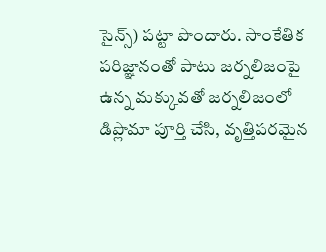సైన్స్) పట్టా పొందారు. సాంకేతిక పరిజ్ఞానంతో పాటు జర్నలిజంపై ఉన్న మక్కువతో జర్నలిజంలో డిప్లొమా పూర్తి చేసి, వృత్తిపరమైన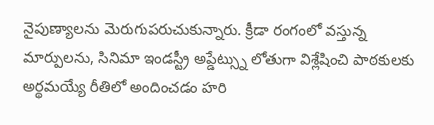నైపుణ్యాలను మెరుగుపరుచుకున్నారు. క్రీడా రంగంలో వస్తున్న మార్పులను, సినిమా ఇండస్ట్రీ అప్డేట్స్ను లోతుగా విశ్లేషించి పాఠకులకు అర్థమయ్యే రీతిలో అందించడం హరి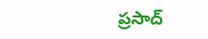ప్రసాద్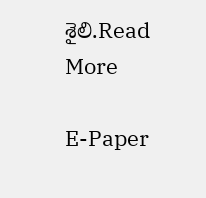శైలి.Read More

E-Paper